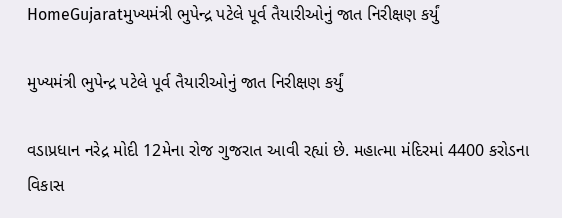HomeGujaratમુખ્યમંત્રી ભુપેન્દ્ર પટેલે પૂર્વ તૈયારીઓનું જાત નિરીક્ષણ કર્યું

મુખ્યમંત્રી ભુપેન્દ્ર પટેલે પૂર્વ તૈયારીઓનું જાત નિરીક્ષણ કર્યું

વડાપ્રધાન નરેદ્ર મોદી 12મેના રોજ ગુજરાત આવી રહ્યાં છે. મહાત્મા મંદિરમાં 4400 કરોડના વિકાસ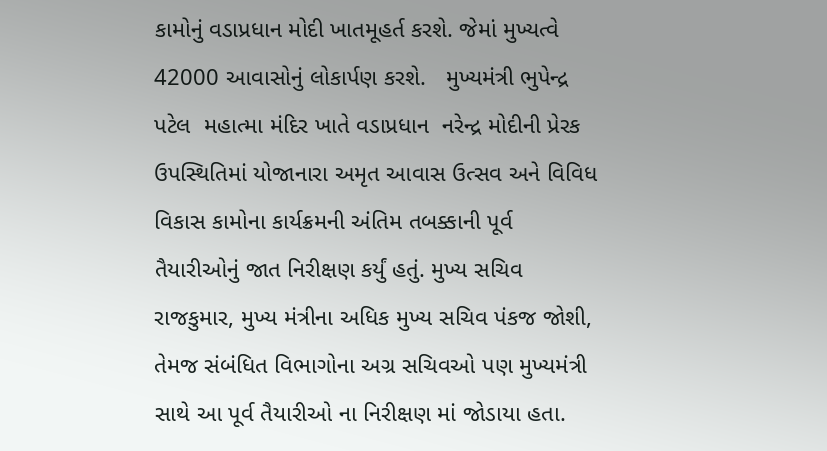કામોનું વડાપ્રધાન મોદી ખાતમૂહર્ત કરશે. જેમાં મુખ્યત્વે 42000 આવાસોનું લોકાર્પણ કરશે.   મુખ્યમંત્રી ભુપેન્દ્ર પટેલ  મહાત્મા મંદિર ખાતે વડાપ્રધાન  નરેન્દ્ર મોદીની પ્રેરક ઉપસ્થિતિમાં યોજાનારા અમૃત આવાસ ઉત્સવ અને વિવિધ વિકાસ કામોના કાર્યક્રમની અંતિમ તબક્કાની પૂર્વ તૈયારીઓનું જાત નિરીક્ષણ કર્યું હતું. મુખ્ય સચિવ રાજકુમાર, મુખ્ય મંત્રીના અધિક મુખ્ય સચિવ પંકજ જોશી, તેમજ સંબંધિત વિભાગોના અગ્ર સચિવઓ પણ મુખ્યમંત્રી સાથે આ પૂર્વ તૈયારીઓ ના નિરીક્ષણ માં જોડાયા હતા.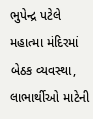ભુપેન્દ્ર પટેલે મહાત્મા મંદિરમાં બેઠક વ્યવસ્થા, લાભાર્થીઓ માટેની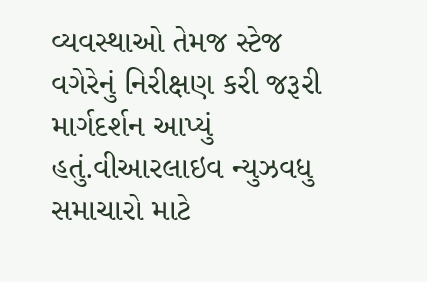વ્યવસ્થાઓ તેમજ સ્ટેજ વગેરેનું નિરીક્ષણ કરી જરૂરી માર્ગદર્શન આપ્યું હતું.વીઆરલાઇવ ન્યુઝવધુ સમાચારો માટે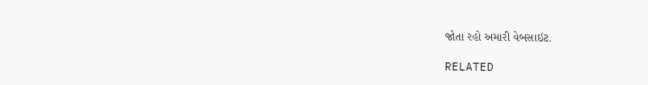જોતા રહો અમારી વેબસાઇટ.

RELATED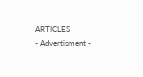ARTICLES
- Advertisment -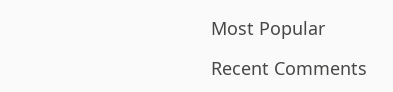Most Popular

Recent Comments